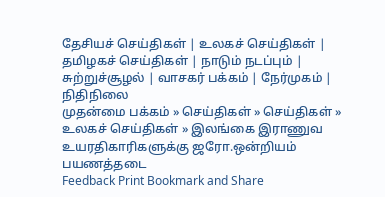தேசியச் செய்திகள் | உலகச் செய்திகள் | தமிழகச் செய்திகள் | நாடும் நடப்பும் | சு‌ற்று‌ச்சூழ‌ல் | வாசக‌ர் ப‌க்க‌ம் | நே‌ர்முக‌ம் | நி‌தி‌நிலை
முதன்மை பக்கம் » செய்திகள் » செய்திகள் » உலகச் செய்திகள் » இலங்கை இராணுவ உயரதிகாரிகளுக்கு ஜரோ.ஒன்றியம் பயணத்தடை
Feedback Print Bookmark and Share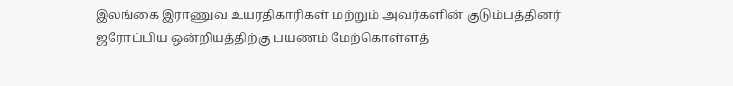இலங்கை இராணுவ உயரதிகாரிகள் மற்றும் அவர்களின் குடும்பத்தினர் ஜரோப்பிய ஒன்றியத்திற்கு பயணம் மேற்கொள்ளத்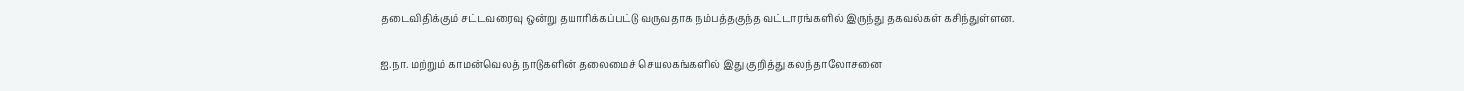தடைவிதிக்கும் சட்டவரைவு ஒன்று தயாரிக்கப்பட்டு வருவதாக நம்பத்தகுந்த வட்டாரங்களில் இருந்து தகவல்கள் கசிந்துள்ளன.

ஐ.நா. மற்றும் காமன்வெலத் நாடுகளின் தலைமைச் செயலகங்களில் இது குறித்து கலந்தாலோசனை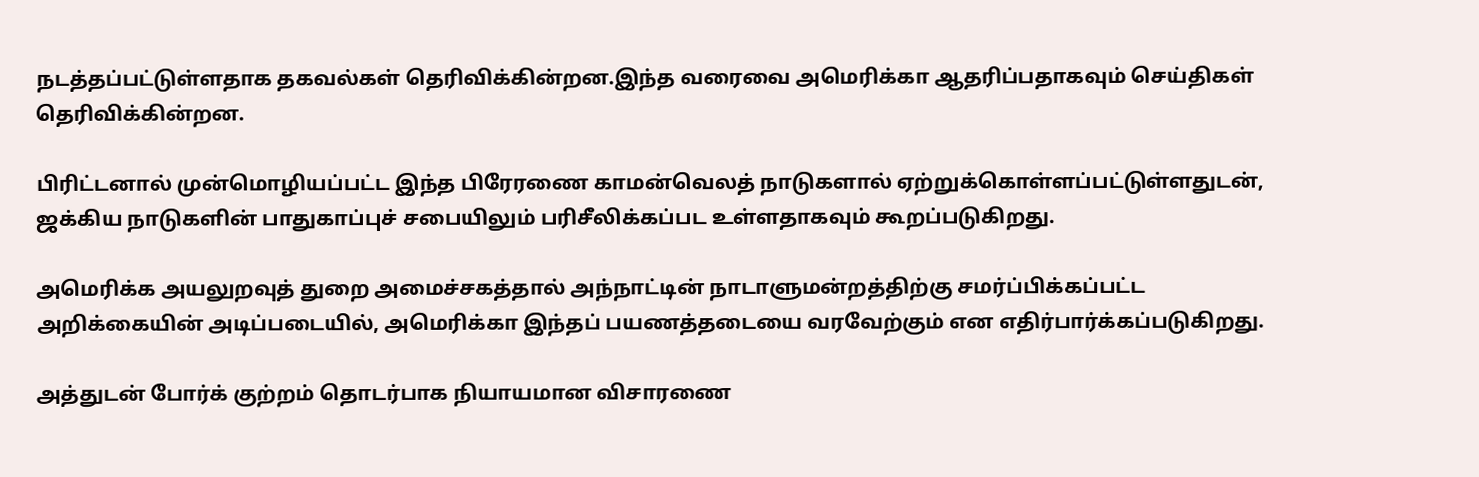நடத்தப்பட்டுள்ளதாக தகவல்கள் தெரிவிக்கின்றன.இந்த வரைவை அமெரிக்கா ஆதரிப்பதாகவும் செய்திகள் தெரிவிக்கின்றன.

பிரிட்டனால் முன்மொழியப்பட்ட இந்த பிரேரணை காமன்வெலத் நாடுகளால் ஏற்றுக்கொள்ளப்பட்டுள்ளதுடன், ஜக்கிய நாடுகளின் பாதுகாப்புச் சபையிலும் பரிசீலிக்கப்பட உள்ளதாகவும் கூறப்படுகிறது.

அமெரிக்க அயலுறவுத் துறை அமைச்சகத்தால் அந்நாட்டின் நாடாளுமன்றத்திற்கு சமர்ப்பிக்கப்பட்ட அறிக்கையின் அடிப்படையில், அமெரிக்கா இந்தப் பயணத்தடையை வரவேற்கும் என எதிர்பார்க்கப்படுகிறது.

அத்துடன் போர்க் குற்றம் தொடர்பாக நியாயமான விசாரணை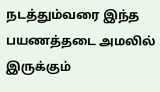நடத்தும்வரை இந்த பயணத்தடை அமலில் இருக்கும்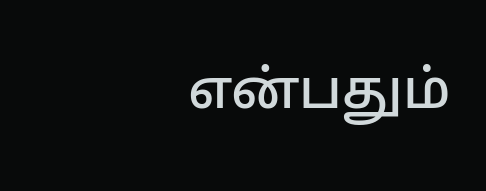என்பதும்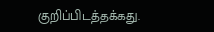குறிப்பிடத்தக்கது.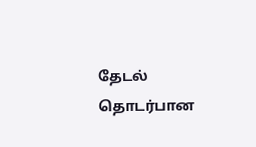தேட‌ல் தொட‌ர்பான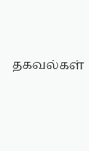தகவ‌ல்க‌ள்